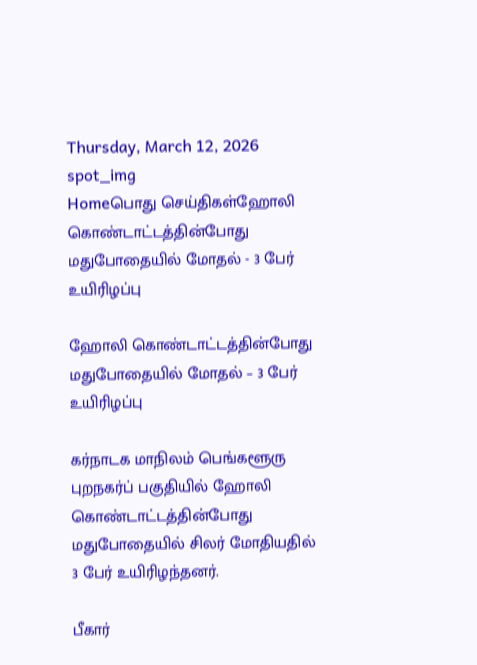Thursday, March 12, 2026
spot_img
Homeபொது செய்திகள்ஹோலி கொண்டாட்டத்தின்போது மதுபோதையில் மோதல் - 3 பேர் உயிரிழப்பு

ஹோலி கொண்டாட்டத்தின்போது மதுபோதையில் மோதல் – 3 பேர் உயிரிழப்பு

கர்நாடக மாநிலம் பெங்களூரு புறநகர்ப் பகுதியில் ஹோலி கொண்டாட்டத்தின்போது மதுபோதையில் சிலர் மோதியதில் 3 பேர் உயிரிழந்தனர்.

பீகார்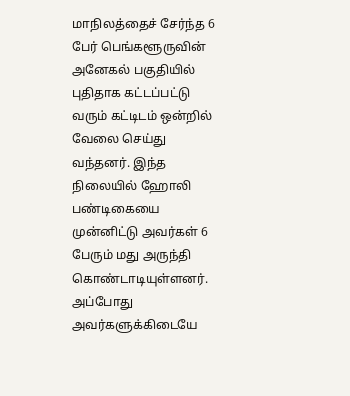மாநிலத்தைச் சேர்ந்த 6 பேர் பெங்களூருவின் அனேகல் பகுதியில் புதிதாக கட்டப்பட்டு வரும் கட்டிடம் ஒன்றில் வேலை செய்து வந்தனர். இந்த நிலையில் ஹோலி பண்டிகையை முன்னிட்டு அவர்கள் 6 பேரும் மது அருந்தி கொண்டாடியுள்ளனர். அப்போது அவர்களுக்கிடையே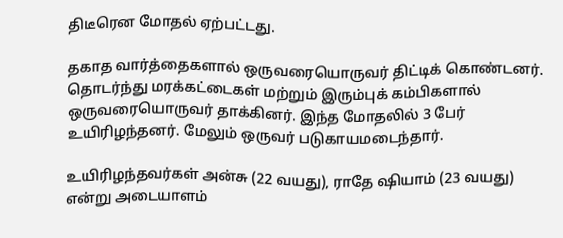திடீரென மோதல் ஏற்பட்டது.

தகாத வார்த்தைகளால் ஒருவரையொருவர் திட்டிக் கொண்டனர். தொடர்ந்து மரக்கட்டைகள் மற்றும் இரும்புக் கம்பிகளால் ஒருவரையொருவர் தாக்கினர். இந்த மோதலில் 3 பேர் உயிரிழந்தனர். மேலும் ஒருவர் படுகாயமடைந்தார்.

உயிரிழந்தவர்கள் அன்சு (22 வயது), ராதே ஷியாம் (23 வயது) என்று அடையாளம்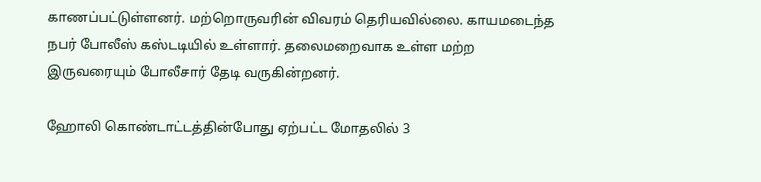காணப்பட்டுள்ளனர். மற்றொருவரின் விவரம் தெரியவில்லை. காயமடைந்த நபர் போலீஸ் கஸ்டடியில் உள்ளார். தலைமறைவாக உள்ள மற்ற இருவரையும் போலீசார் தேடி வருகின்றனர்.

ஹோலி கொண்டாட்டத்தின்போது ஏற்பட்ட மோதலில் 3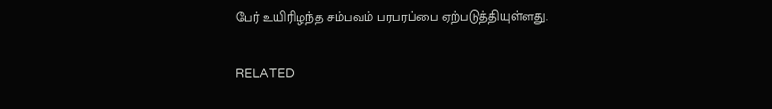பேர் உயிரிழந்த சம்பவம் பரபரப்பை ஏற்படுத்தியுள்ளது.

RELATED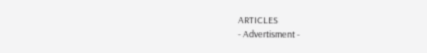ARTICLES
- Advertisment -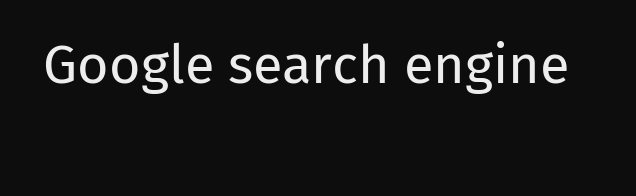Google search engine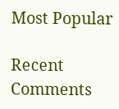Most Popular

Recent Comments